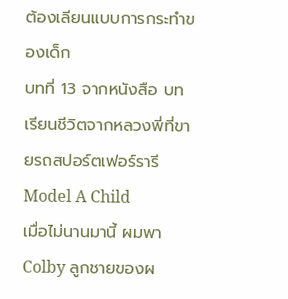ต้องเลียนแบบการกระทำของเด็ก
บทที่ 13 จากหนังสือ บทเรียนชีวิตจากหลวงพี่ที่ขายรถสปอร์ตเฟอร์รารี
Model A Child
เมื่อไม่นานมานี้ ผมพา Colby ลูกชายของผ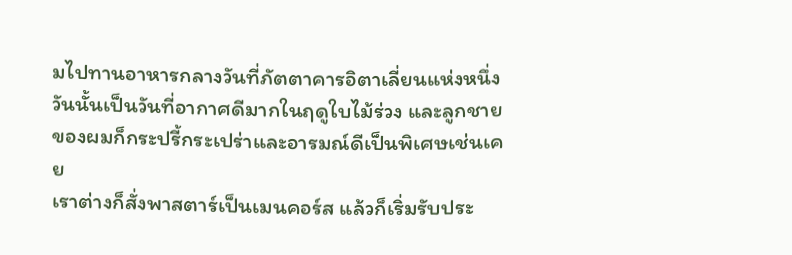มไปทานอาหารกลางวันที่ภัตตาคารอิตาเลี่ยนแห่งหนึ่ง
วันนั้นเป็นวันที่อากาศดีมากในฤดูใบไม้ร่วง และลูกชายของผมก็กระปรี้กระเปร่าและอารมณ์ดีเป็นพิเศษเช่นเคย
เราต่างก็สั่งพาสตาร์เป็นเมนคอร์ส แล้วก็เริ่มรับประ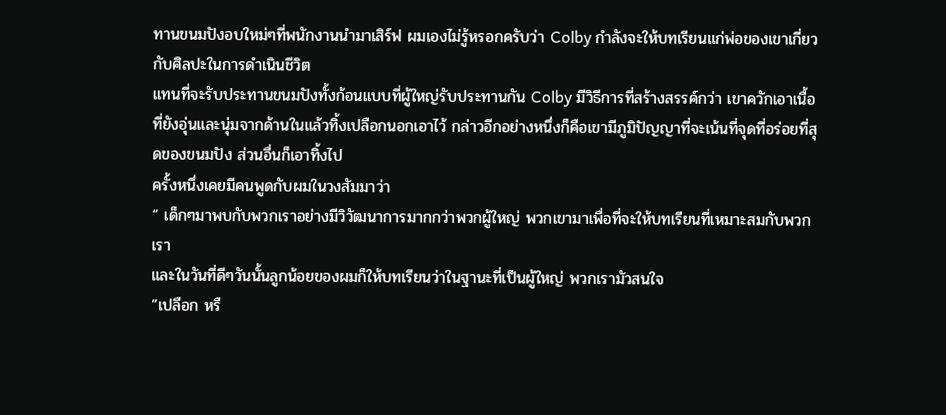ทานขนมปังอบใหม่ๆที่พนักงานนำมาเสิร์ฟ ผมเองไม่รู้หรอกครับว่า Colby กำลังจะให้บทเรียนแก่พ่อของเขาเกี่ยวกับศิลปะในการดำเนินชีวิต
แทนที่จะรับประทานขนมปังทั้งก้อนแบบที่ผู้ใหญ่รับประทานกัน Colby มีวิธีการที่สร้างสรรค์กว่า เขาควักเอาเนื้อที่ยังอุ่นและนุ่มจากด้านในแล้วทิ้งเปลือกนอกเอาไว้ กล่าวอีกอย่างหนึ่งก็คือเขามีภูมิปัญญาที่จะเน้นที่จุดที่อร่อยที่สุดของขนมปัง ส่วนอื่นก็เอาทิ้งไป
ครั้งหนึ่งเคยมีคนพูดกับผมในวงสัมมาว่า
“ เด็กๆมาพบกับพวกเราอย่างมีวิวัฒนาการมากกว่าพวกผู้ใหญ่ พวกเขามาเพื่อที่จะให้บทเรียนที่เหมาะสมกับพวกเรา
และในวันที่ดีๆวันนั้นลูกน้อยของผมก็ให้บทเรียนว่าในฐานะที่เป็นผู้ใหญ่ พวกเรามัวสนใจ
”เปลือก หรื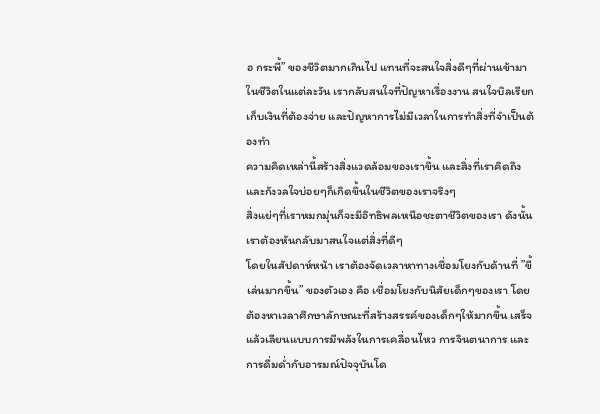อ กระพี้” ของชีวิตมากเกินไป แทนที่จะสนใจสิ่งดีๆที่ผ่านเข้ามาในชีวิตในแต่ละวัน เรากลับสนใจที่ปัญหาเรื่องงาน สนใจบิลเรียกเก็บเงินที่ต้องจ่าย และปัญหาการไม่มีเวลาในการทำสิ่งที่จำเป็นต้องทำ
ความคิดเหล่านี้สร้างสิ่งแวดล้อมของเราขึ้น และสิ่งที่เราคิดถึงและกังวลใจบ่อยๆก็เกิดขึ้นในชีวิตของเราจริงๆ
สิ่งแย่ๆที่เราหมกมุ่นก็จะมีอิทธิพลเหนือชะตาชีวิตของเรา ดังนั้น เราต้องหันกลับมาสนใจแต่สิ่งที่ดีๆ
โดยในสัปดาห์หน้า เราต้องจัดเวลาหาทางเชื่อมโยงกับด้านที่ ”ขี้เล่นมากขึ้น” ของตัวเอง คือ เชื่อมโยงกับนิสัยเด็กๆของเรา โดยต้องหาเวลาศึกษาลักษณะที่สร้างสรรค์ของเด็กๆให้มากขึ้น เสร็จแล้วเลียนแบบการมีพลังในการเคลื่อนไหว การจินตนาการ และการดื่มด่ำกับอารมณ์ปัจจุบันโด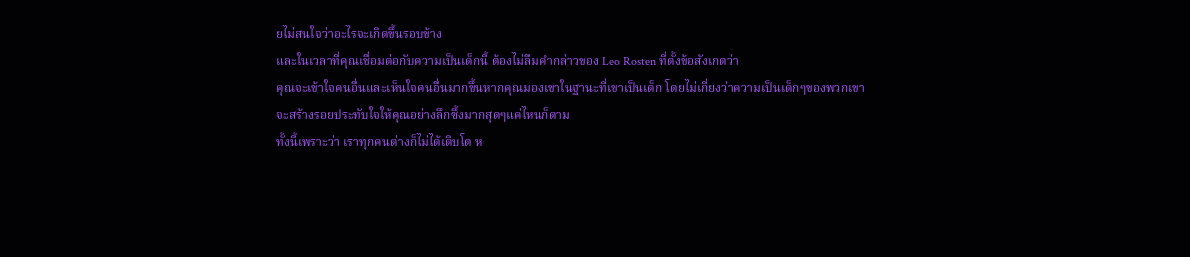ยไม่สนใจว่าอะไรจะเกิดขึ้นรอบข้าง
และในเวลาที่คุณเชื่อมต่อกับความเป็นเด็กนี้ ต้องไม่ลืมคำกล่าวของ Leo Rosten ที่ตั้งข้อสังเกตว่า
คุณจะเข้าใจคนอื่นและเห็นใจคนอื่นมากขึ้นหากคุณมองเขาในฐานะที่เขาเป็นเด็ก โดยไม่เกี่ยงว่าความเป็นเด็กๆของพวกเขาจะสร้างรอยประทับใจให้คุณอย่างลึกซึ้งมากสุดๆแค่ไหนก็ตาม
ทั้งนี้เพราะว่า เราทุกคนต่างก็ไม่ได้เติบโต ห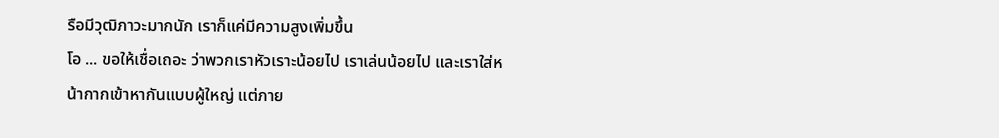รือมีวุฒิภาวะมากนัก เราก็แค่มีความสูงเพิ่มขึ้น
โอ ... ขอให้เชื่อเถอะ ว่าพวกเราหัวเราะน้อยไป เราเล่นน้อยไป และเราใส่หน้ากากเข้าหากันแบบผู้ใหญ่ แต่ภาย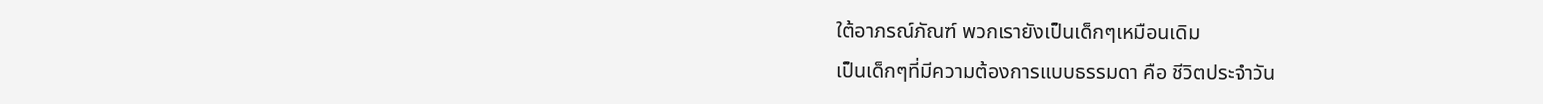ใต้อาภรณ์ภัณฑ์ พวกเรายังเป็นเด็กๆเหมือนเดิม
เป็นเด็กๆที่มีความต้องการแบบธรรมดา คือ ชีวิตประจำวัน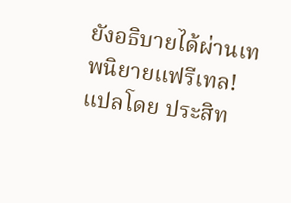ยังอธิบายได้ผ่านเทพนิยายแฟรีเทล!
แปลโดย ประสิท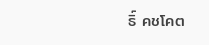ธิ์ คชโคต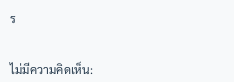ร


ไม่มีความคิดเห็น: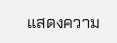แสดงความ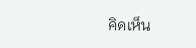คิดเห็น